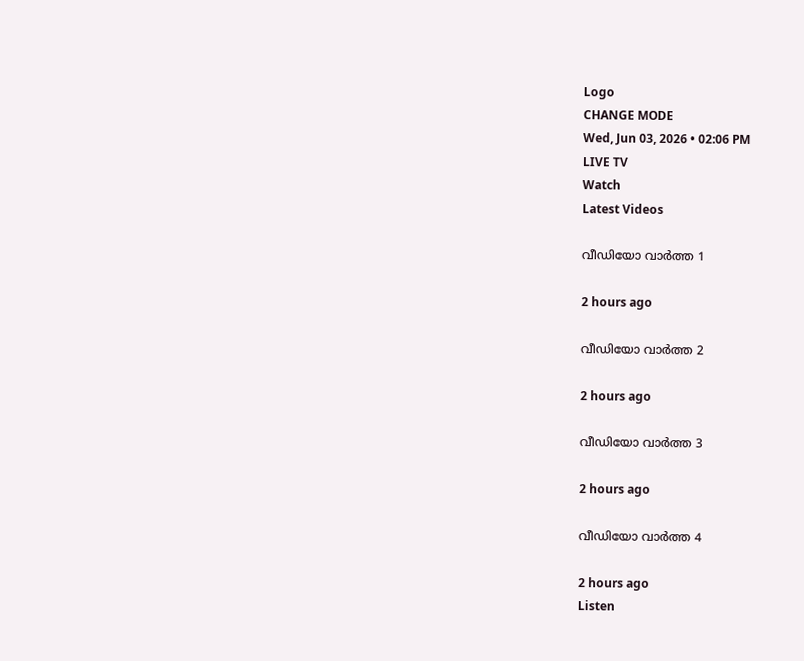Logo
CHANGE MODE
Wed, Jun 03, 2026 • 02:06 PM
LIVE TV
Watch
Latest Videos

വീഡിയോ വാർത്ത 1

2 hours ago

വീഡിയോ വാർത്ത 2

2 hours ago

വീഡിയോ വാർത്ത 3

2 hours ago

വീഡിയോ വാർത്ത 4

2 hours ago
Listen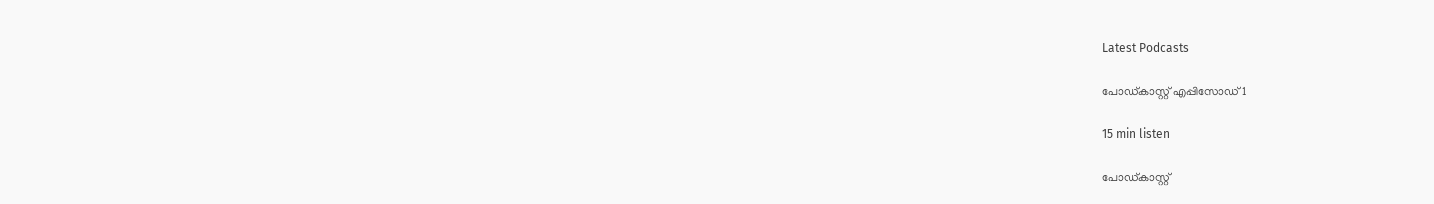Latest Podcasts

പോഡ്കാസ്റ്റ് എപ്പിസോഡ് 1

15 min listen

പോഡ്കാസ്റ്റ്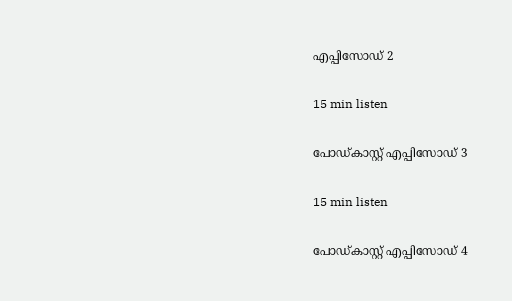എപ്പിസോഡ് 2

15 min listen

പോഡ്കാസ്റ്റ് എപ്പിസോഡ് 3

15 min listen

പോഡ്കാസ്റ്റ് എപ്പിസോഡ് 4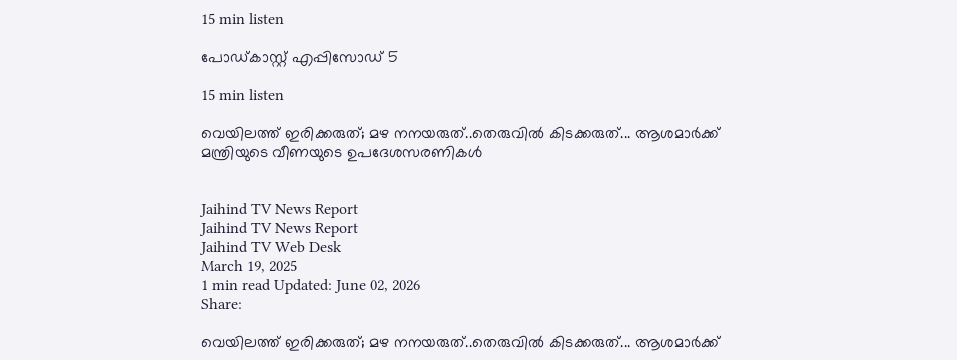15 min listen

പോഡ്കാസ്റ്റ് എപ്പിസോഡ് 5

15 min listen

വെയിലത്ത് ഇരിക്കരുത്; മഴ നനയരുത്..തെരുവില്‍ കിടക്കരുത്... ആശമാര്‍ക്ക് മന്ത്രിയുടെ വീണയുടെ ഉപദേശസരണികള്‍


Jaihind TV News Report
Jaihind TV News Report
Jaihind TV Web Desk
March 19, 2025
1 min read Updated: June 02, 2026
Share:

വെയിലത്ത് ഇരിക്കരുത്; മഴ നനയരുത്..തെരുവില്‍ കിടക്കരുത്... ആശമാര്‍ക്ക്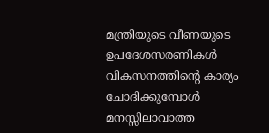മന്ത്രിയുടെ വീണയുടെ ഉപദേശസരണികള്‍
വികസനത്തിന്റെ കാര്യം ചോദിക്കുമ്പോള്‍ മനസ്സിലാവാത്ത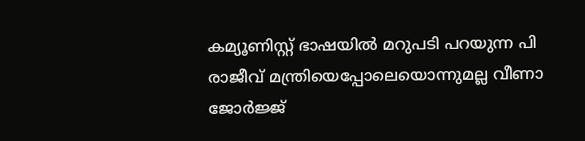കമ്യൂണിസ്റ്റ് ഭാഷയില്‍ മറുപടി പറയുന്ന പി രാജീവ് മന്ത്രിയെപ്പോലെയൊന്നുമല്ല വീണാ ജോര്‍ജ്ജ്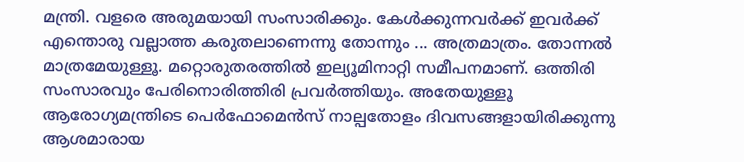മന്ത്രി. വളരെ അരുമയായി സംസാരിക്കും. കേള്‍ക്കുന്നവര്‍ക്ക് ഇവര്‍ക്ക് എന്തൊരു വല്ലാത്ത കരുതലാണെന്നു തോന്നും ... അത്രമാത്രം. തോന്നല്‍ മാത്രമേയുള്ളൂ. മറ്റൊരുതരത്തില്‍ ഇല്യൂമിനാറ്റി സമീപനമാണ്. ഒത്തിരി സംസാരവും പേരിനൊരിത്തിരി പ്രവര്‍ത്തിയും. അതേയുള്ളൂ ആരോഗ്യമന്ത്രിടെ പെര്‍ഫോമെന്‍സ് നാല്പതോളം ദിവസങ്ങളായിരിക്കുന്നു ആശമാരായ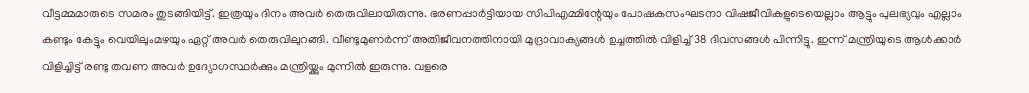വീട്ടമ്മമാരുടെ സമരം തുടങ്ങിയിട്ട്. ഇത്രയും ദിനം അവര്‍ തെരുവിലായിരുന്നു. ഭരണപ്പാര്‍ട്ടിയായ സിപിഎമ്മിന്റേയും പോഷകസംഘടനാ വിഷജീവികളുടെയെല്ലാം ആട്ടും പുലഭ്യവും എല്ലാം കണ്ടും കേട്ടും വെയിലുംമഴയും ഏറ്റ് അവര്‍ തെരുവിലുറങ്ങി. വീണ്ടുമുണര്‍ന്ന് അതിജീവനത്തിനായി മുദ്രാവാക്യങ്ങള്‍ ഉച്ചത്തില്‍ വിളിച്ച് 38 ദിവസങ്ങള്‍ പിന്നിട്ടു. ഇന്ന് മന്ത്രിയുടെ ആള്‍ക്കാര്‍ വിളിച്ചിട്ട് രണ്ടു തവണ അവര്‍ ഉദ്യോഗസ്ഥര്‍ക്കും മന്ത്രിയ്ക്കും മുന്നില്‍ ഇരുന്നു. വളരെ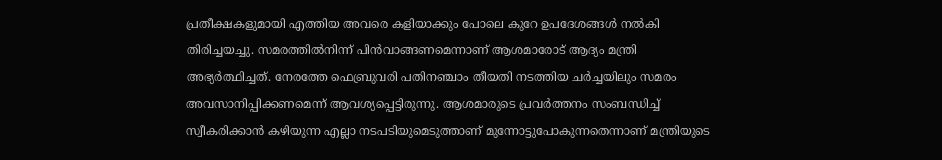പ്രതീക്ഷകളുമായി എത്തിയ അവരെ കളിയാക്കും പോലെ കുറേ ഉപദേശങ്ങള്‍ നല്‍കി തിരിച്ചയച്ചു. സമരത്തില്‍നിന്ന് പിന്‍വാങ്ങണമെന്നാണ് ആശമാരോട് ആദ്യം മന്ത്രി അഭ്യര്‍ത്ഥിച്ചത്. നേരത്തേ ഫെബ്രുവരി പതിനഞ്ചാം തീയതി നടത്തിയ ചര്‍ച്ചയിലും സമരം അവസാനിപ്പിക്കണമെന്ന് ആവശ്യപ്പെട്ടിരുന്നു. ആശമാരുടെ പ്രവര്‍ത്തനം സംബന്ധിച്ച് സ്വീകരിക്കാന്‍ കഴിയുന്ന എല്ലാ നടപടിയുമെടുത്താണ് മുന്നോട്ടുപോകുന്നതെന്നാണ് മന്ത്രിയുടെ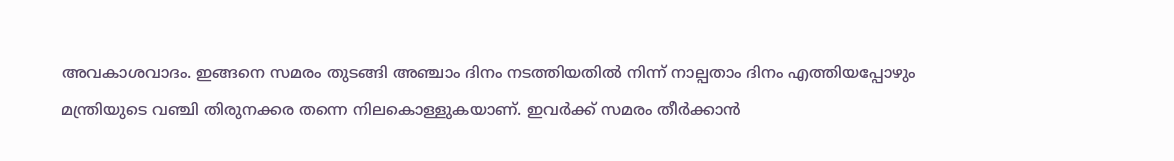അവകാശവാദം. ഇങ്ങനെ സമരം തുടങ്ങി അഞ്ചാം ദിനം നടത്തിയതില്‍ നിന്ന് നാല്പതാം ദിനം എത്തിയപ്പോഴും മന്ത്രിയുടെ വഞ്ചി തിരുനക്കര തന്നെ നിലകൊള്ളുകയാണ്. ഇവര്‍ക്ക് സമരം തീര്‍ക്കാന്‍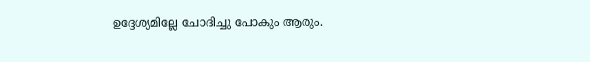ഉദ്ദേശ്യമില്ലേ ചോദിച്ചു പോകും ആരും.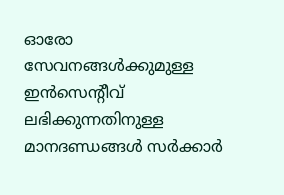ഓരോ സേവനങ്ങള്‍ക്കുമുള്ള ഇന്‍സെന്റീവ് ലഭിക്കുന്നതിനുള്ള മാനദണ്ഡങ്ങള്‍ സര്‍ക്കാര്‍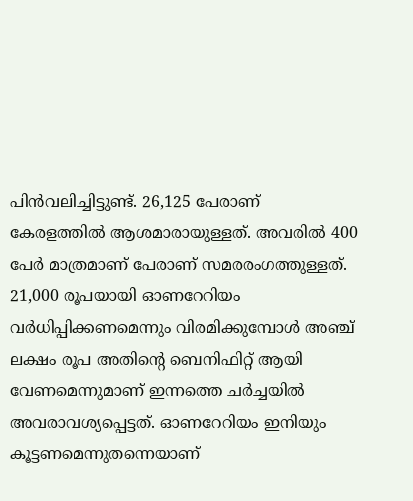പിന്‍വലിച്ചിട്ടുണ്ട്. 26,125 പേരാണ് കേരളത്തില്‍ ആശമാരായുള്ളത്. അവരില്‍ 400 പേര്‍ മാത്രമാണ് പേരാണ് സമരരംഗത്തുള്ളത്. 21,000 രൂപയായി ഓണറേറിയം വര്‍ധിപ്പിക്കണമെന്നും വിരമിക്കുമ്പോള്‍ അഞ്ച് ലക്ഷം രൂപ അതിന്റെ ബെനിഫിറ്റ് ആയി വേണമെന്നുമാണ് ഇന്നത്തെ ചര്‍ച്ചയില്‍ അവരാവശ്യപ്പെട്ടത്. ഓണറേറിയം ഇനിയും കൂട്ടണമെന്നുതന്നെയാണ്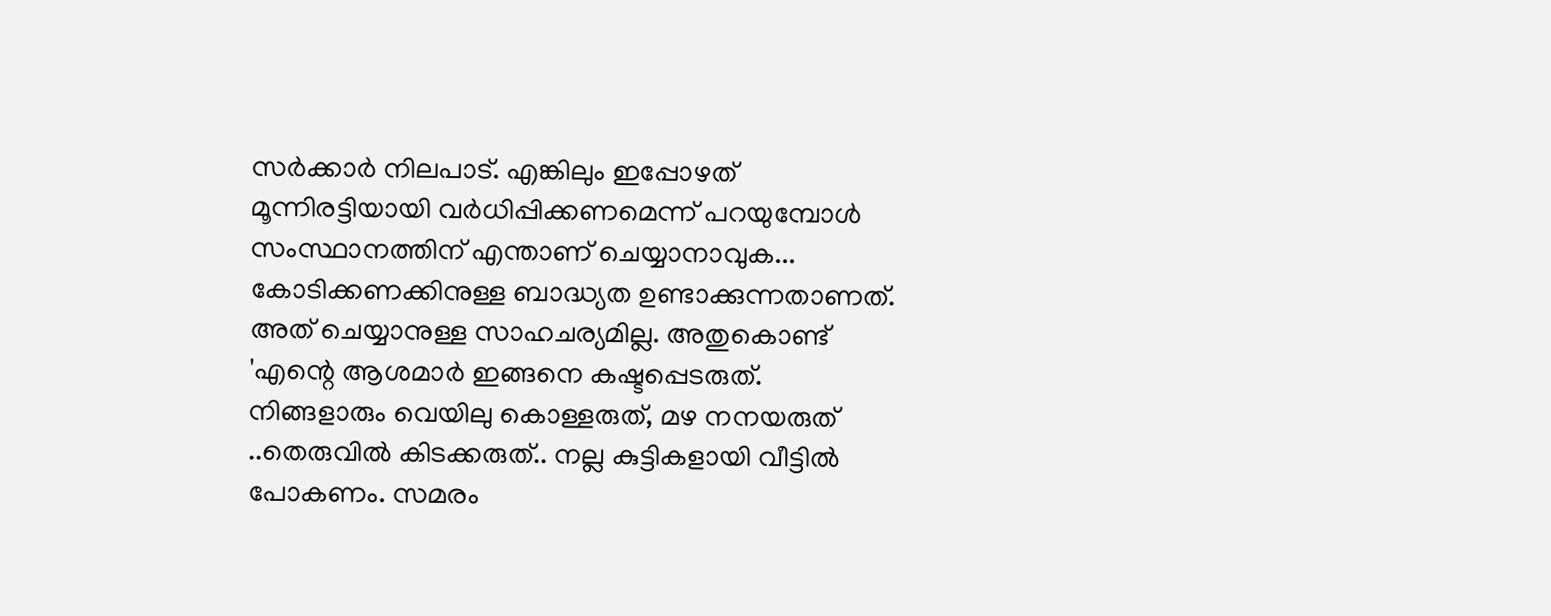സര്‍ക്കാര്‍ നിലപാട്. എങ്കിലും ഇപ്പോഴത് മൂന്നിരട്ടിയായി വര്‍ധിപ്പിക്കണമെന്ന് പറയുമ്പോള്‍ സംസ്ഥാനത്തിന് എന്താണ് ചെയ്യാനാവുക... കോടിക്കണക്കിനുള്ള ബാദ്ധ്യത ഉണ്ടാക്കുന്നതാണത്. അത് ചെയ്യാനുള്ള സാഹചര്യമില്ല. അതുകൊണ്ട് 'എന്റെ ആശമാര്‍ ഇങ്ങനെ കഷ്ടപ്പെടരുത്. നിങ്ങളാരും വെയിലു കൊള്ളരുത്, മഴ നനയരുത് ..തെരുവില്‍ കിടക്കരുത്.. നല്ല കുട്ടികളായി വീട്ടില്‍ പോകണം. സമരം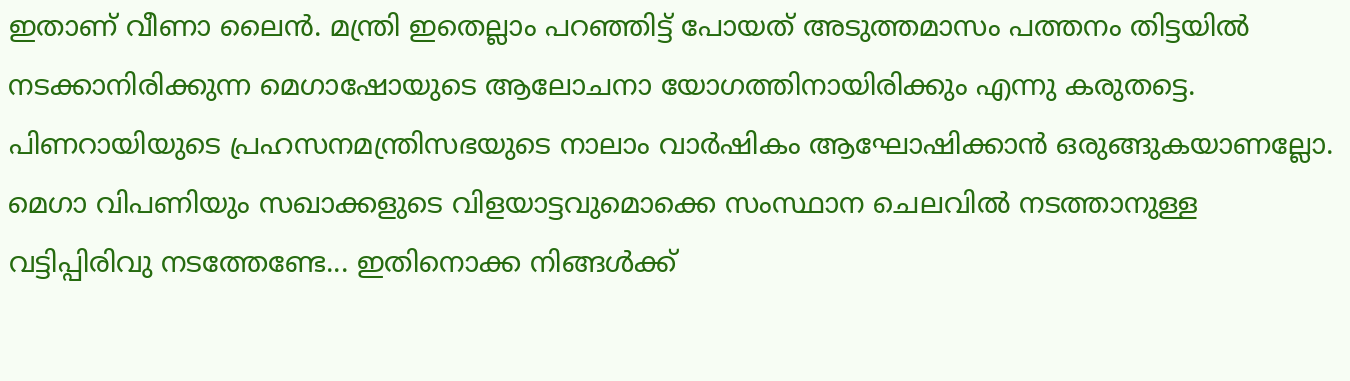ഇതാണ് വീണാ ലൈന്‍. മന്ത്രി ഇതെല്ലാം പറഞ്ഞിട്ട് പോയത് അടുത്തമാസം പത്തനം തിട്ടയില്‍ നടക്കാനിരിക്കുന്ന മെഗാഷോയുടെ ആലോചനാ യോഗത്തിനായിരിക്കും എന്നു കരുതട്ടെ. പിണറായിയുടെ പ്രഹസനമന്ത്രിസഭയുടെ നാലാം വാര്‍ഷികം ആഘോഷിക്കാന്‍ ഒരുങ്ങുകയാണല്ലോ. മെഗാ വിപണിയും സഖാക്കളുടെ വിളയാട്ടവുമൊക്കെ സംസ്ഥാന ചെലവില്‍ നടത്താനുള്ള വട്ടിപ്പിരിവു നടത്തേണ്ടേ... ഇതിനൊക്ക നിങ്ങള്‍ക്ക്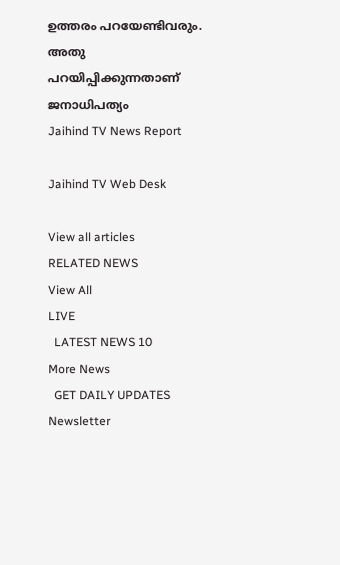ഉത്തരം പറയേണ്ടിവരും. അതു പറയിപ്പിക്കുന്നതാണ് ജനാധിപത്യം
Jaihind TV News Report

Jaihind TV Web Desk

View all articles
RELATED NEWS
View All
LIVE
  LATEST NEWS 10
More News
  GET DAILY UPDATES
Newsletter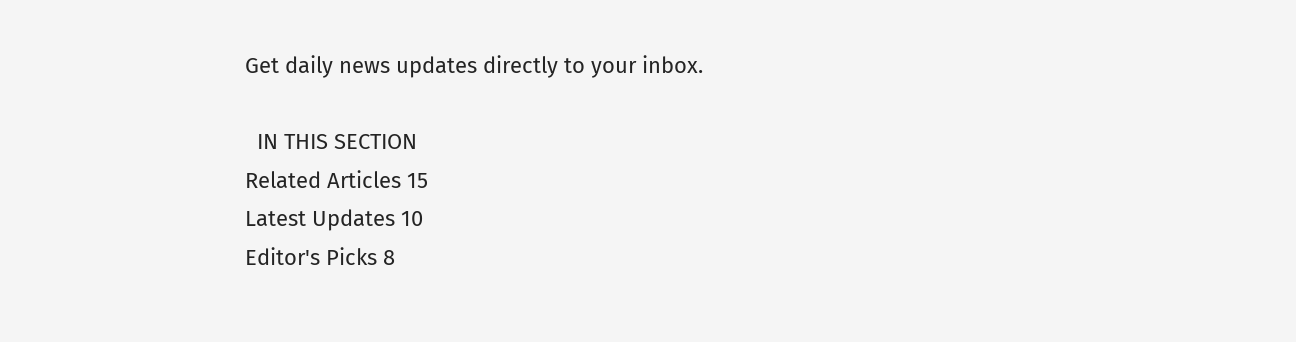Get daily news updates directly to your inbox.

  IN THIS SECTION
Related Articles 15
Latest Updates 10
Editor's Picks 8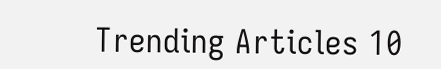Trending Articles 10